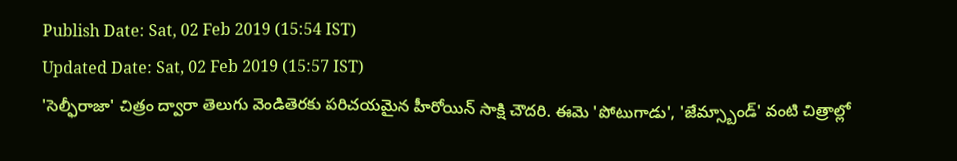Publish Date: Sat, 02 Feb 2019 (15:54 IST)
Updated Date: Sat, 02 Feb 2019 (15:57 IST)
'సెల్ఫీరాజా' చిత్రం ద్వారా తెలుగు వెండితెరకు పరిచయమైన హీరోయిన్ సాక్షి చౌదరి. ఈమె 'పోటుగాడు', 'జేమ్స్బాండ్' వంటి చిత్రాల్లో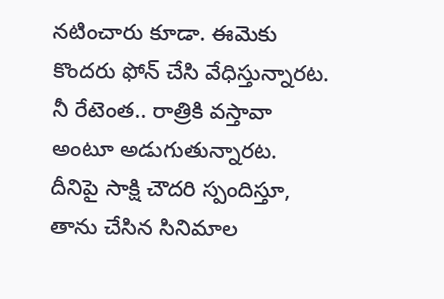నటించారు కూడా. ఈమెకు కొందరు ఫోన్ చేసి వేధిస్తున్నారట. నీ రేటెంత.. రాత్రికి వస్తావా అంటూ అడుగుతున్నారట. దీనిపై సాక్షి చౌదరి స్పందిస్తూ, తాను చేసిన సినిమాల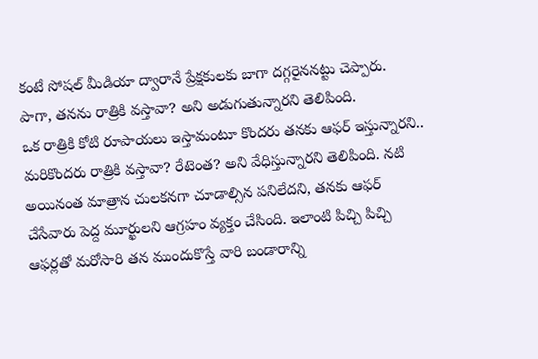కంటే సోషల్ మీడియా ద్వారానే ప్రేక్షకులకు బాగా దగ్గరైననట్టు చెప్పారు. పాగా, తనను రాత్రికి వస్తావా? అని అడుగుతున్నారని తెలిపింది.
ఒక రాత్రికి కోటి రూపాయలు ఇస్తామంటూ కొందరు తనకు ఆఫర్ ఇస్తున్నారని.. మరికొందరు రాత్రికి వస్తావా? రేటెంత? అని వేధిస్తున్నారని తెలిపింది. నటి అయినంత మాత్రాన చులకనగా చూడాల్సిన పనిలేదని, తనకు ఆఫర్ చేసేవారు పెద్ద మూర్ఖులని ఆగ్రహం వ్యక్తం చేసింది. ఇలాంటి పిచ్చి పిచ్చి ఆఫర్లతో మరోసారి తన ముందుకొస్తే వారి బండారాన్ని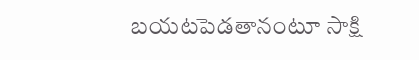బయటపెడతానంటూ సాక్షి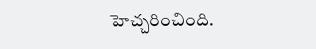హెచ్చరించింది.